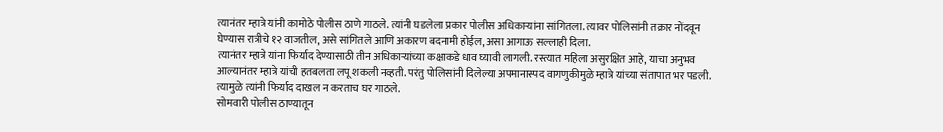त्यानंतर म्हात्रे यांनी कामोठे पोलीस ठाणे गाठले. त्यांनी घडलेला प्रकार पोलीस अधिकाऱ्यांना सांगितला. त्यावर पोलिसांनी तक्रार नोंदवून घेण्यास रात्रीचे १२ वाजतील, असे सांगितले आणि अकारण बदनामी होईल, असा आगाऊ सल्लाही दिला.
त्यानंतर म्हात्रे यांना फिर्याद देण्यासाठी तीन अधिकाऱ्यांच्या कक्षाकडे धाव घ्यावी लागली. रस्त्यात महिला असुरक्षित आहे, याचा अनुभव आल्यानंतर म्हात्रे यांची हतबलता लपू शकली नव्हती. परंतु पोलिसांनी दिलेल्या अपमानास्पद वागणुकीमुळे म्हात्रे यांच्या संतापात भर पडली. त्यामुळे त्यांनी फिर्याद दाखल न करताच घर गाठले.
सोमवारी पोलीस ठाण्यातून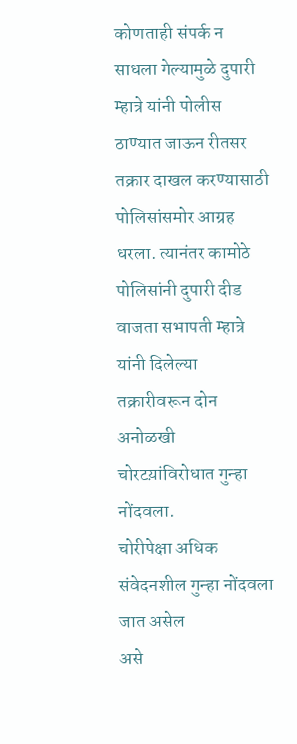कोणताही संपर्क न साधला गेल्यामुळे दुपारी म्हात्रे यांनी पोलीस ठाण्यात जाऊन रीतसर तक्रार दाखल करण्यासाठी पोलिसांसमोर आग्रह धरला. त्यानंतर कामोठे पोलिसांनी दुपारी दीड वाजता सभापती म्हात्रे यांनी दिलेल्या तक्रारीवरून दोन अनोळखी चोरटय़ांविरोधात गुन्हा नोंदवला.
चोरीपेक्षा अधिक संवेदनशील गुन्हा नोंदवला जात असेल
असे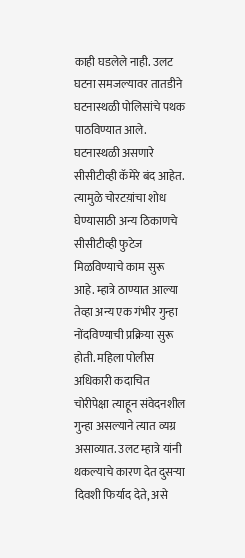काही घडलेले नाही. उलट घटना समजल्यावर तातडीने घटनास्थळी पोलिसांचे पथक पाठविण्यात आले. घटनास्थळी असणारे सीसीटीव्ही कॅमेरे बंद आहेत. त्यामुळे चोरटय़ांचा शोध घेण्यासाठी अन्य ठिकाणचे सीसीटीव्ही फुटेज मिळविण्याचे काम सुरू आहे. म्हात्रे ठाण्यात आल्या तेव्हा अन्य एक गंभीर गुन्हा नोंदविण्याची प्रक्रिया सुरू होती. महिला पोलीस अधिकारी कदाचित चोरीपेक्षा त्याहून संवेदनशील गुन्हा असल्याने त्यात व्यग्र असाव्यात. उलट म्हात्रे यांनी थकल्याचे कारण देत दुसऱ्या दिवशी फिर्याद देते, असे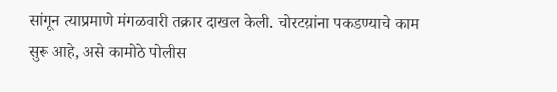सांगून त्याप्रमाणे मंगळवारी तक्रार दाखल केली. चोरटय़ांना पकडण्याचे काम सुरू आहे, असे कामोठे पोलीस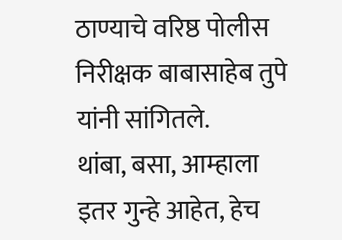ठाण्याचे वरिष्ठ पोलीस निरीक्षक बाबासाहेब तुपे यांनी सांगितले.
थांबा, बसा, आम्हाला इतर गुन्हे आहेत, हेच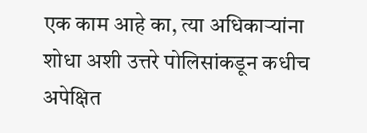एक काम आहे का, त्या अधिकाऱ्यांना शोधा अशी उत्तरे पोलिसांकडून कधीच अपेक्षित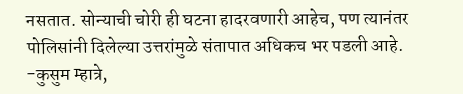नसतात. सोन्याची चोरी ही घटना हादरवणारी आहेच, पण त्यानंतर पोलिसांनी दिलेल्या उत्तरांमुळे संतापात अधिकच भर पडली आहे.
-कुसुम म्हात्रे,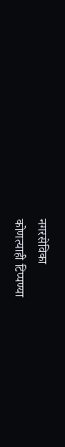नगरसेविका
कोणत्याही टिप्पण्या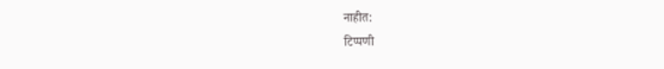नाहीत:
टिप्पणी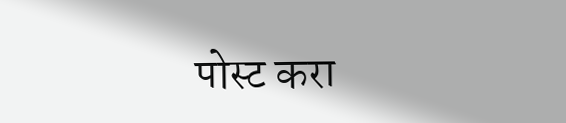पोस्ट करा